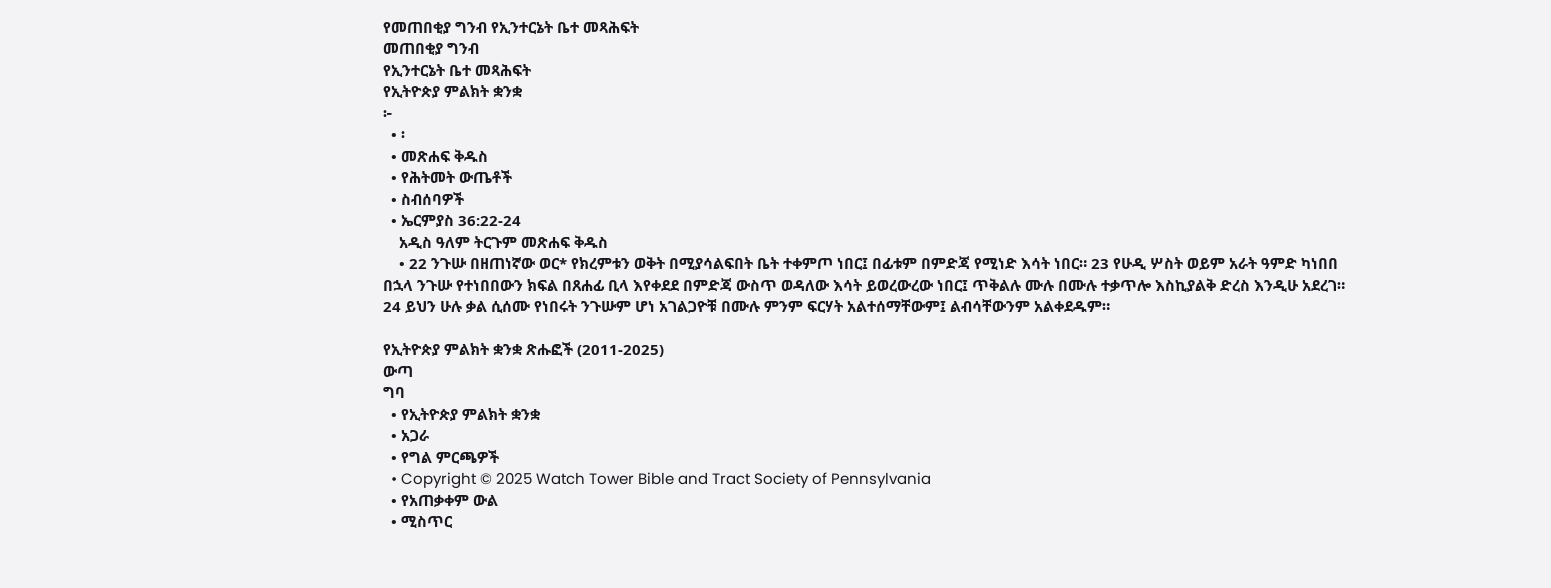የመጠበቂያ ግንብ የኢንተርኔት ቤተ መጻሕፍት
መጠበቂያ ግንብ
የኢንተርኔት ቤተ መጻሕፍት
የኢትዮጵያ ምልክት ቋንቋ
፦
  • ፡
  • መጽሐፍ ቅዱስ
  • የሕትመት ውጤቶች
  • ስብሰባዎች
  • ኤርምያስ 36:22-24
    አዲስ ዓለም ትርጉም መጽሐፍ ቅዱስ
    • 22 ንጉሡ በዘጠነኛው ወር* የክረምቱን ወቅት በሚያሳልፍበት ቤት ተቀምጦ ነበር፤ በፊቱም በምድጃ የሚነድ እሳት ነበር። 23 የሁዲ ሦስት ወይም አራት ዓምድ ካነበበ በኋላ ንጉሡ የተነበበውን ክፍል በጸሐፊ ቢላ እየቀደደ በምድጃ ውስጥ ወዳለው እሳት ይወረውረው ነበር፤ ጥቅልሉ ሙሉ በሙሉ ተቃጥሎ እስኪያልቅ ድረስ እንዲሁ አደረገ። 24 ይህን ሁሉ ቃል ሲሰሙ የነበሩት ንጉሡም ሆነ አገልጋዮቹ በሙሉ ምንም ፍርሃት አልተሰማቸውም፤ ልብሳቸውንም አልቀደዱም።

የኢትዮጵያ ምልክት ቋንቋ ጽሑፎች (2011-2025)
ውጣ
ግባ
  • የኢትዮጵያ ምልክት ቋንቋ
  • አጋራ
  • የግል ምርጫዎች
  • Copyright © 2025 Watch Tower Bible and Tract Society of Pennsylvania
  • የአጠቃቀም ውል
  • ሚስጥር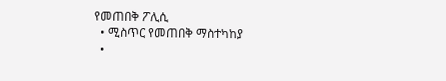የመጠበቅ ፖሊሲ
  • ሚስጥር የመጠበቅ ማስተካከያ
  •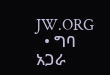JW.ORG
  • ግባ
አጋራ